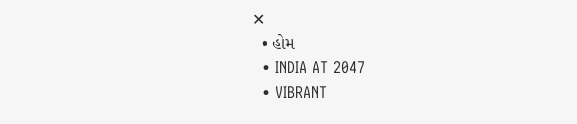✕
  • હોમ
  • INDIA AT 2047
  • VIBRANT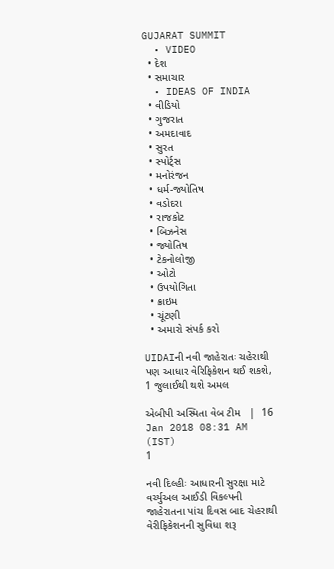GUJARAT SUMMIT
  • VIDEO
  • દેશ
  • સમાચાર
  • IDEAS OF INDIA
  • વીડિયો
  • ગુજરાત
  • અમદાવાદ
  • સુરત
  • સ્પોર્ટ્સ
  • મનોરંજન
  • ધર્મ-જ્યોતિષ
  • વડોદરા
  • રાજકોટ
  • બિઝનેસ
  • જ્યોતિષ
  • ટેકનોલોજી
  • ઓટો
  • ઉપયોગિતા
  • ક્રાઇમ
  • ચૂંટણી
  • અમારો સંપર્ક કરો

UIDAIની નવી જાહેરાતઃ ચહેરાથી પણ આધાર વેરિફિકેશન થઈ શકશે, 1 જુલાઈથી થશે અમલ

એબીપી અસ્મિતા વેબ ટીમ   |  16 Jan 2018 08:31 AM (IST)
1

નવી દિલ્હીઃ આધારની સુરક્ષા માટે વર્ચ્યુઅલ આઈડી વિકલ્પની જાહેરાતના પાંચ દિવસ બાદ ચેહરાથી વેરીફિકેશનની સુવિધા શરૂ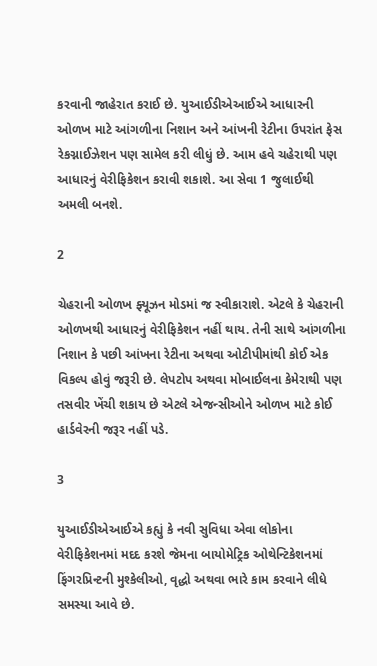કરવાની જાહેરાત કરાઈ છે. યુઆઈડીએઆઈએ આધારની ઓળખ માટે આંગળીના નિશાન અને આંખની રેટીના ઉપરાંત ફેસ રેકગ્નાઈઝેશન પણ સામેલ કરી લીધું છે. આમ હવે ચહેરાથી પણ આધારનું વેરીફિકેશન કરાવી શકાશે. આ સેવા 1 જુલાઈથી અમલી બનશે.

2

ચેહરાની ઓળખ ફ્યૂઝન મોડમાં જ સ્વીકારાશે. એટલે કે ચેહરાની ઓળખથી આધારનું વેરીફિકેશન નહીં થાય. તેની સાથે આંગળીના નિશાન કે પછી આંખના રેટીના અથવા ઓટીપીમાંથી કોઈ એક વિકલ્પ હોવું જરૂરી છે. લેપટોપ અથવા મોબાઈલના કેમેરાથી પણ તસવીર ખેંચી શકાય છે એટલે એજન્સીઓને ઓળખ માટે કોઈ હાર્ડવેરની જરૂર નહીં પડે.

3

યુઆઈડીએઆઈએ કહ્યું કે નવી સુવિધા એવા લોકોના વેરીફિકેશનમાં મદદ કરશે જેમના બાયોમેટ્રિક ઓથેન્ટિકેશનમાં ફિંગરપ્રિન્ટની મુશ્કેલીઓ, વૃદ્ધો અથવા ભારે કામ કરવાને લીધે સમસ્યા આવે છે.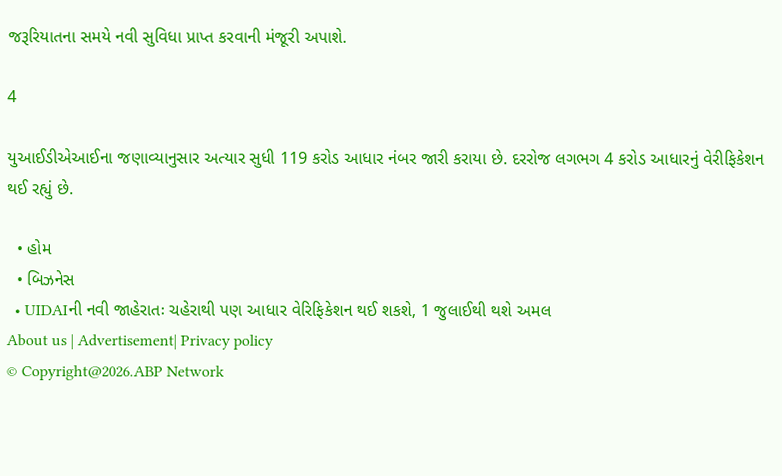જરૂરિયાતના સમયે નવી સુવિધા પ્રાપ્ત કરવાની મંજૂરી અપાશે.

4

યુઆઈડીએઆઈના જણાવ્યાનુસાર અત્યાર સુધી 119 કરોડ આધાર નંબર જારી કરાયા છે. દરરોજ લગભગ 4 કરોડ આધારનું વેરીફિકેશન થઈ રહ્યું છે.

  • હોમ
  • બિઝનેસ
  • UIDAIની નવી જાહેરાતઃ ચહેરાથી પણ આધાર વેરિફિકેશન થઈ શકશે, 1 જુલાઈથી થશે અમલ
About us | Advertisement| Privacy policy
© Copyright@2026.ABP Network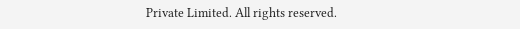Private Limited. All rights reserved.